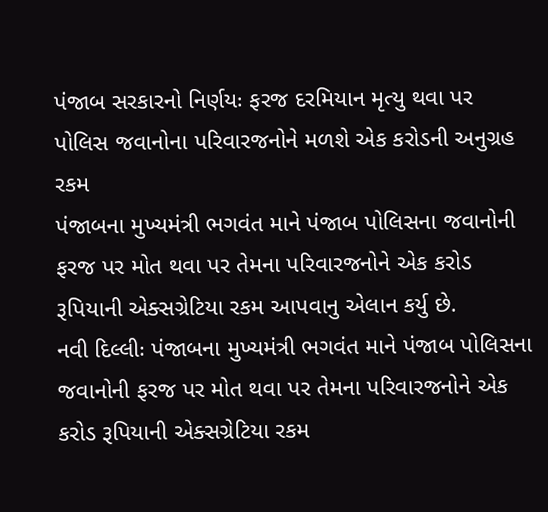પંજાબ સરકારનો નિર્ણયઃ ફરજ દરમિયાન મૃત્યુ થવા પર પોલિસ જવાનોના પરિવારજનોને મળશે એક કરોડની અનુગ્રહ રકમ
પંજાબના મુખ્યમંત્રી ભગવંત માને પંજાબ પોલિસના જવાનોની ફરજ પર મોત થવા પર તેમના પરિવારજનોને એક કરોડ રૂપિયાની એક્સગ્રેટિયા રકમ આપવાનુ એલાન કર્યુ છે.
નવી દિલ્લીઃ પંજાબના મુખ્યમંત્રી ભગવંત માને પંજાબ પોલિસના જવાનોની ફરજ પર મોત થવા પર તેમના પરિવારજનોને એક કરોડ રૂપિયાની એક્સગ્રેટિયા રકમ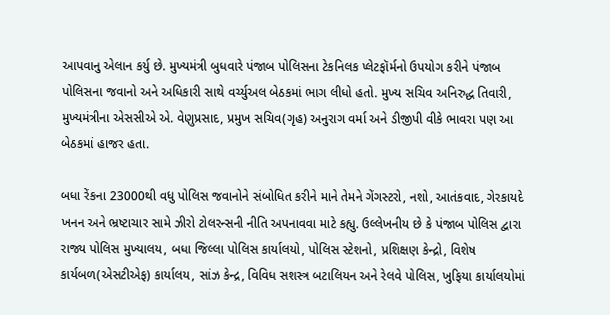આપવાનુ એલાન કર્યુ છે. મુખ્યમંત્રી બુધવારે પંજાબ પોલિસના ટેકનિલક પ્લેટફૉર્મનો ઉપયોગ કરીને પંજાબ પોલિસના જવાનો અને અધિકારી સાથે વર્ચ્યુઅલ બેઠકમાં ભાગ લીધો હતો. મુખ્ય સચિવ અનિરુદ્ધ તિવારી, મુખ્યમંત્રીના એસસીએ એ. વેણુપ્રસાદ, પ્રમુખ સચિવ(ગૃહ) અનુરાગ વર્મા અને ડીજીપી વીકે ભાવરા પણ આ બેઠકમાં હાજર હતા.

બધા રેંકના 23000થી વધુ પોલિસ જવાનોને સંબોધિત કરીને માને તેમને ગેંગસ્ટરો, નશો, આતંકવાદ, ગેરકાયદે ખનન અને ભ્રષ્ટાચાર સામે ઝીરો ટોલરન્સની નીતિ અપનાવવા માટે કહ્યુ. ઉલ્લેખનીય છે કે પંજાબ પોલિસ દ્વારા રાજ્ય પોલિસ મુખ્યાલય, બધા જિલ્લા પોલિસ કાર્યાલયો, પોલિસ સ્ટેશનો, પ્રશિક્ષણ કેન્દ્રો, વિશેષ કાર્યબળ(એસટીએફ) કાર્યાલય, સાંઝ કેન્દ્ર, વિવિધ સશસ્ત્ર બટાલિયન અને રેલવે પોલિસ, ખુફિયા કાર્યાલયોમાં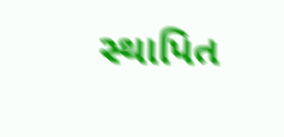સ્થાપિત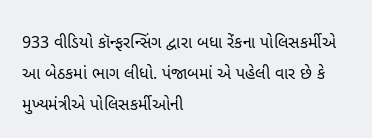933 વીડિયો કૉન્ફરન્સિંગ દ્વારા બધા રેંકના પોલિસકર્મીએ આ બેઠકમાં ભાગ લીધો. પંજાબમાં એ પહેલી વાર છે કે મુખ્યમંત્રીએ પોલિસકર્મીઓની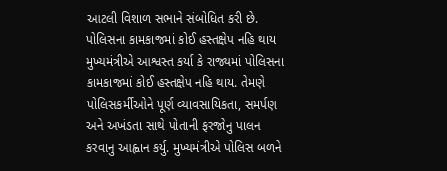આટલી વિશાળ સભાને સંબોધિત કરી છે.
પોલિસના કામકાજમાં કોઈ હસ્તક્ષેપ નહિ થાય
મુખ્યમંત્રીએ આશ્વસ્ત કર્યા કે રાજ્યમાં પોલિસના કામકાજમાં કોઈ હસ્તક્ષેપ નહિ થાય. તેમણે પોલિસકર્મીઓને પૂર્ણ વ્યાવસાયિકતા, સમર્પણ અને અખંડતા સાથે પોતાની ફરજોનુ પાલન કરવાનુ આહ્વાન કર્યુ. મુખ્યમંત્રીએ પોલિસ બળને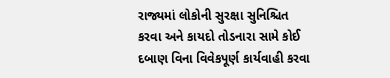રાજ્યમાં લોકોની સુરક્ષા સુનિશ્ચિત કરવા અને કાયદો તોડનારા સામે કોઈ દબાણ વિના વિવેકપૂર્ણ કાર્યવાહી કરવા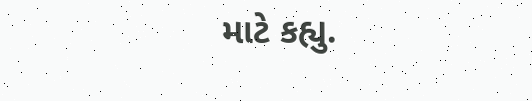માટે કહ્યુ.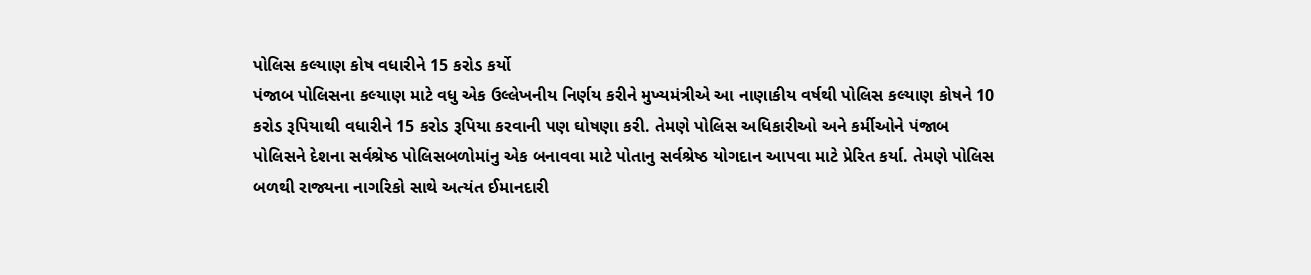પોલિસ કલ્યાણ કોષ વધારીને 15 કરોડ કર્યો
પંજાબ પોલિસના કલ્યાણ માટે વધુ એક ઉલ્લેખનીય નિર્ણય કરીને મુખ્યમંત્રીએ આ નાણાકીય વર્ષથી પોલિસ કલ્યાણ કોષને 10 કરોડ રૂપિયાથી વધારીને 15 કરોડ રૂપિયા કરવાની પણ ઘોષણા કરી. તેમણે પોલિસ અધિકારીઓ અને કર્મીઓને પંજાબ પોલિસને દેશના સર્વશ્રેષ્ઠ પોલિસબળોમાંનુ એક બનાવવા માટે પોતાનુ સર્વશ્રેષ્ઠ યોગદાન આપવા માટે પ્રેરિત કર્યા. તેમણે પોલિસ બળથી રાજ્યના નાગરિકો સાથે અત્યંત ઈમાનદારી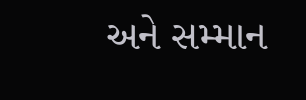અને સમ્માન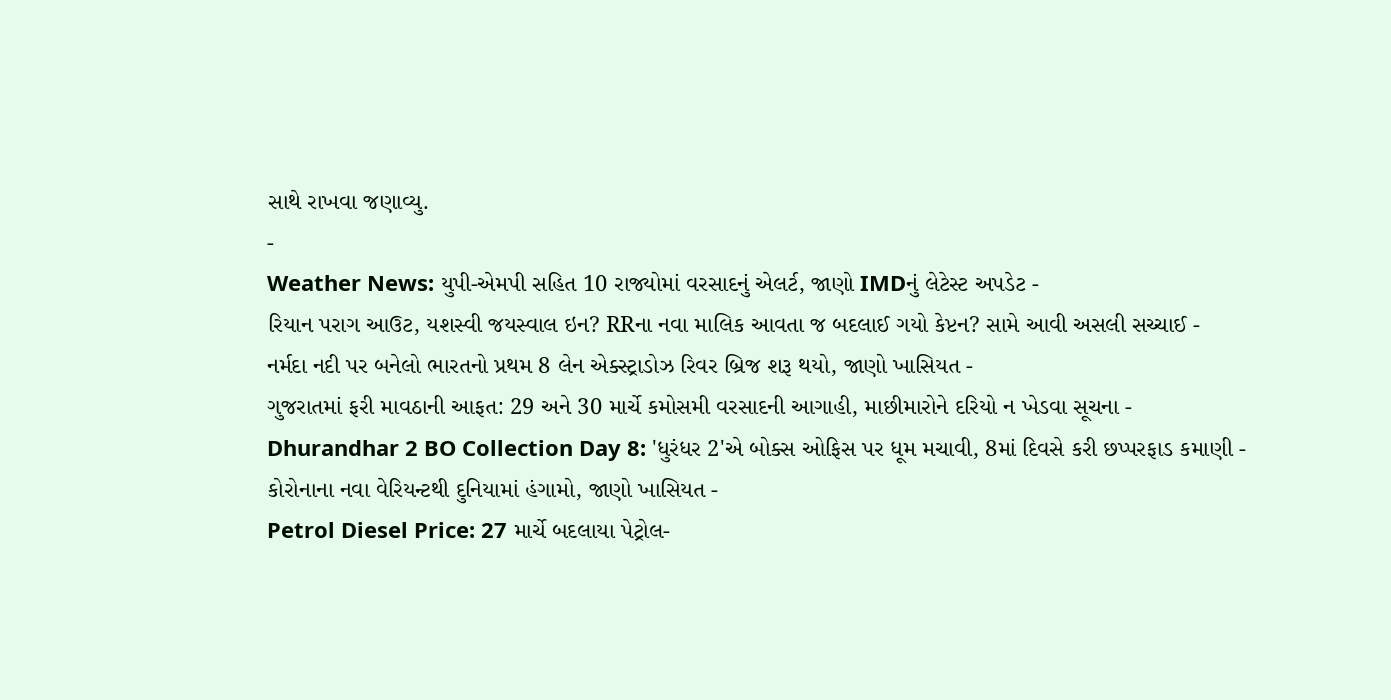સાથે રાખવા જણાવ્યુ.
-
Weather News: યુપી-એમપી સહિત 10 રાજ્યોમાં વરસાદનું એલર્ટ, જાણો IMDનું લેટેસ્ટ અપડેટ -
રિયાન પરાગ આઉટ, યશસ્વી જયસ્વાલ ઇન? RRના નવા માલિક આવતા જ બદલાઈ ગયો કેપ્ટન? સામે આવી અસલી સચ્ચાઈ -
નર્મદા નદી પર બનેલો ભારતનો પ્રથમ 8 લેન એક્સ્ટ્રાડોઝ રિવર બ્રિજ શરૂ થયો, જાણો ખાસિયત -
ગુજરાતમાં ફરી માવઠાની આફત: 29 અને 30 માર્ચે કમોસમી વરસાદની આગાહી, માછીમારોને દરિયો ન ખેડવા સૂચના -
Dhurandhar 2 BO Collection Day 8: 'ધુરંધર 2'એ બોક્સ ઓફિસ પર ધૂમ મચાવી, 8માં દિવસે કરી છપ્પરફાડ કમાણી -
કોરોનાના નવા વેરિયન્ટથી દુનિયામાં હંગામો, જાણો ખાસિયત -
Petrol Diesel Price: 27 માર્ચે બદલાયા પેટ્રોલ-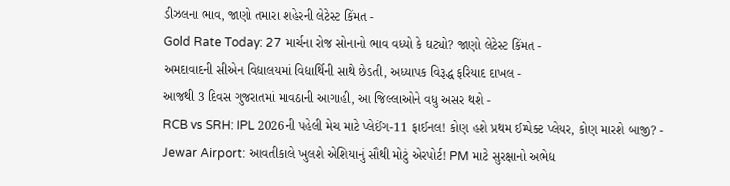ડીઝલના ભાવ, જાણો તમારા શહેરની લેટેસ્ટ કિંમત -
Gold Rate Today: 27 માર્ચના રોજ સોનાનો ભાવ વધ્યો કે ઘટ્યો? જાણો લેટેસ્ટ કિંમત -
અમદાવાદની સીએન વિદ્યાલયમાં વિદ્યાર્થિની સાથે છેડતી, અધ્યાપક વિરૂદ્ધ ફરિયાદ દાખલ -
આજથી 3 દિવસ ગુજરાતમાં માવઠાની આગાહી, આ જિલ્લાઓને વધુ અસર થશે -
RCB vs SRH: IPL 2026ની પહેલી મેચ માટે પ્લેઈંગ-11 ફાઈનલ! કોણ હશે પ્રથમ ઈમ્પેક્ટ પ્લેયર, કોણ મારશે બાજી? -
Jewar Airport: આવતીકાલે ખુલશે એશિયાનું સૌથી મોટું એરપોર્ટ! PM માટે સુરક્ષાનો અભેદ્ય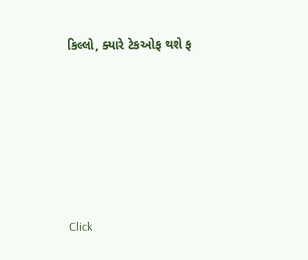કિલ્લો, ક્યારે ટેકઓફ થશે ફ









Click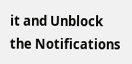it and Unblock the Notifications